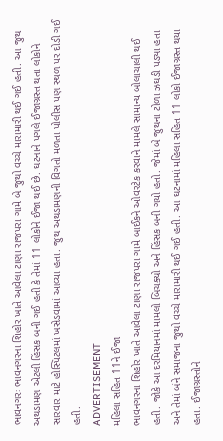ભાવનગરઃ ભાવનગરના શિહોર ખાતે આવેલા ટાણા રાજપરા ગામે બે જુથો વચ્ચે મારામારી થઈ ગઈ હતી. આ જુથ અથડામણ એટલી હિંસક બની ગઈ હતી કે તેમાં 11 લોકોને ઈજા થઈ છે. ઘટનાને પગલે ઈજાગ્રસ્ત થતા લોકોને સારવાર માટે હોસ્પિટલમાં ખસેડવામાં આવ્યા હતા. જુથ અથડામણની વિગતો મળતા પોલીસ પણ સ્થળ પર દોડી ગઈ હતી.
ADVERTISEMENT
મહિલા સહિત 11ને ઈજા
ભાવનગરના શિહોર ખાતે આવેલા ટાણા રાજપરા ગામે બાઈકને ઓવરટેક કરવાને મામલે સામાન્ય બોલાચાલી થઈ હતી. જોકે આ દરમિયાનમાં મામલો બિચક્યો અને હિંસક બની ગયો હતો. જેમાં બે જુથના ટોળા ઝઘડી પડ્યા હતા અને તેમાં બંને સમાજના જુથો વચ્ચે મારામારી થઈ ગઈ હતી. આ ઘટનામાં મહિલા સહિત 11 લોકો ઈજાગ્રસ્ત થયા હતા. ઈજાગ્રસ્તોને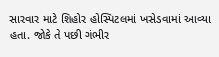સારવાર માટે શિહોર હોસ્પિટલમાં ખસેડવામાં આવ્યા હતા. જોકે તે પછી ગંભીર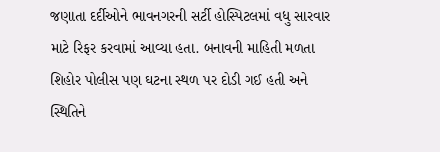જણાતા દર્દીઓને ભાવનગરની સર્ટી હોસ્પિટલમાં વધુ સારવાર માટે રિફર કરવામાં આવ્યા હતા. બનાવની માહિતી મળતા શિહોર પોલીસ પણ ઘટના સ્થળ પર દોડી ગઈ હતી અને સ્થિતિને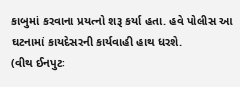કાબુમાં કરવાના પ્રયત્નો શરૂ કર્યા હતા. હવે પોલીસ આ ઘટનામાં કાયદેસરની કાર્યવાહી હાથ ધરશે.
(વીથ ઈનપુટઃ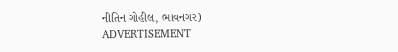નીતિન ગોહીલ, ભાવનગર)
ADVERTISEMENT